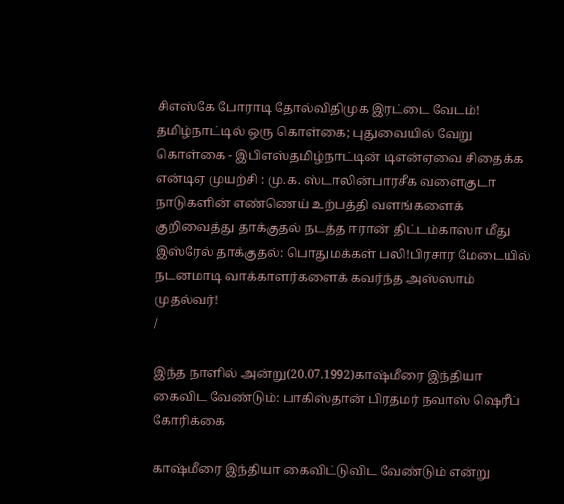சிஎஸ்கே போராடி தோல்விதிமுக இரட்டை வேடம்! தமிழ்நாட்டில் ஒரு கொள்கை; புதுவையில் வேறு கொள்கை - இபிஎஸ்தமிழ்நாட்டின் டிஎன்ஏவை சிதைக்க என்டிஏ முயற்சி : மு.க. ஸ்டாலின்பாரசீக வளைகுடா நாடுகளின் எண்ணெய் உற்பத்தி வளங்களைக் குறிவைத்து தாக்குதல் நடத்த ஈரான் திட்டம்காஸா மீது இஸ்ரேல் தாக்குதல்: பொதுமக்கள் பலி!பிரசார மேடையில் நடனமாடி வாக்காளர்களைக் கவர்ந்த அஸ்ஸாம் முதல்வர்!
/

இந்த நாளில் அன்று(20.07.1992)காஷ்மீரை இந்தியா கைவிட வேண்டும்: பாகிஸ்தான் பிரதமர் நவாஸ் ஷெரீப் கோரிக்கை

காஷ்மீரை இந்தியா கைவிட்டுவிட வேண்டும் என்று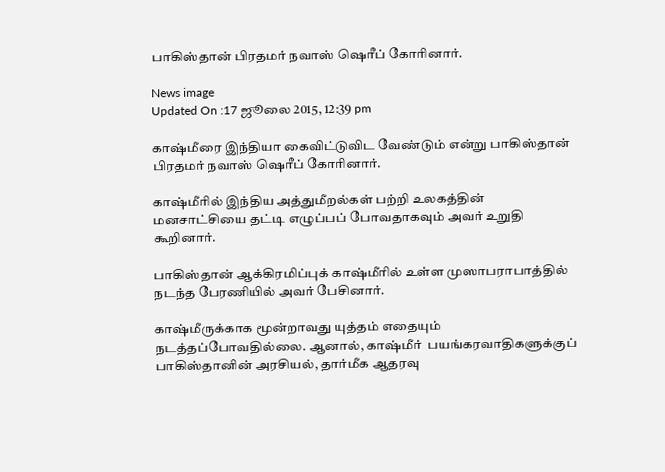பாகிஸ்தான் பிரதமர் நவாஸ் ஷெரீப் கோரினார்.

News image
Updated On :17 ஜூலை 2015, 12:39 pm

காஷ்மீரை இந்தியா கைவிட்டுவிட வேண்டும் என்று பாகிஸ்தான் பிரதமர் நவாஸ் ஷெரீப் கோரினார்.

காஷ்மீரில் இந்திய அத்துமீறல்கள் பற்றி உலகத்தின் மனசாட்சியை தட்டி எழுப்பப் போவதாகவும் அவர் உறுதி கூறினார்.

பாகிஸ்தான் ஆக்கிரமிப்புக் காஷ்மீரில் உள்ள முஸாபராபாத்தில் நடந்த பேரணியில் அவர் பேசினார்.

காஷ்மீருக்காக மூன்றாவது யுத்தம் எதையும் நடத்தப்போவதில்லை. ஆனால், காஷ்மீர்  பயங்கரவாதிகளுக்குப் பாகிஸ்தானின் அரசியல், தார்மீக ஆதரவு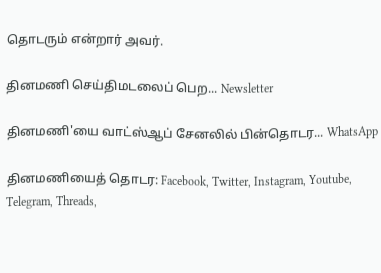தொடரும் என்றார் அவர்.

தினமணி செய்திமடலைப் பெற... Newsletter

தினமணி'யை வாட்ஸ்ஆப் சேனலில் பின்தொடர... WhatsApp

தினமணியைத் தொடர: Facebook, Twitter, Instagram, Youtube, Telegram, Threads,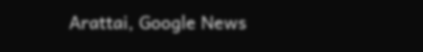Arattai, Google News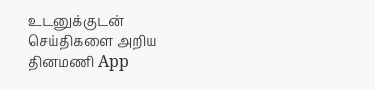உடனுக்குடன் செய்திகளை அறிய தினமணி App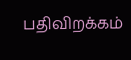பதிவிறக்கம்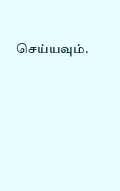செய்யவும்.